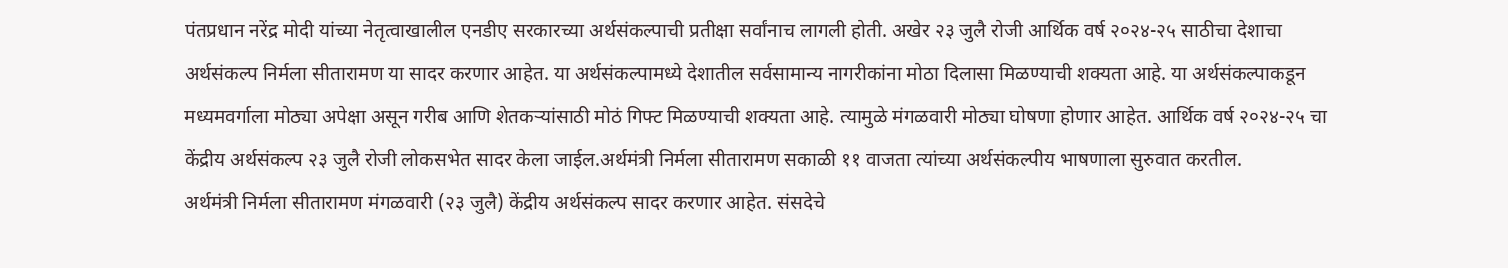पंतप्रधान नरेंद्र मोदी यांच्या नेतृत्वाखालील एनडीए सरकारच्या अर्थसंकल्पाची प्रतीक्षा सर्वांनाच लागली होती. अखेर २३ जुलै रोजी आर्थिक वर्ष २०२४-२५ साठीचा देशाचा अर्थसंकल्प निर्मला सीतारामण या सादर करणार आहेत. या अर्थसंकल्पामध्ये देशातील सर्वसामान्य नागरीकांना मोठा दिलासा मिळण्याची शक्यता आहे. या अर्थसंकल्पाकडून मध्यमवर्गाला मोठ्या अपेक्षा असून गरीब आणि शेतकऱ्यांसाठी मोठं गिफ्ट मिळण्याची शक्यता आहे. त्यामुळे मंगळवारी मोठ्या घोषणा होणार आहेत. आर्थिक वर्ष २०२४-२५ चा केंद्रीय अर्थसंकल्प २३ जुलै रोजी लोकसभेत सादर केला जाईल.अर्थमंत्री निर्मला सीतारामण सकाळी ११ वाजता त्यांच्या अर्थसंकल्पीय भाषणाला सुरुवात करतील.
अर्थमंत्री निर्मला सीतारामण मंगळवारी (२३ जुलै) केंद्रीय अर्थसंकल्प सादर करणार आहेत. संसदेचे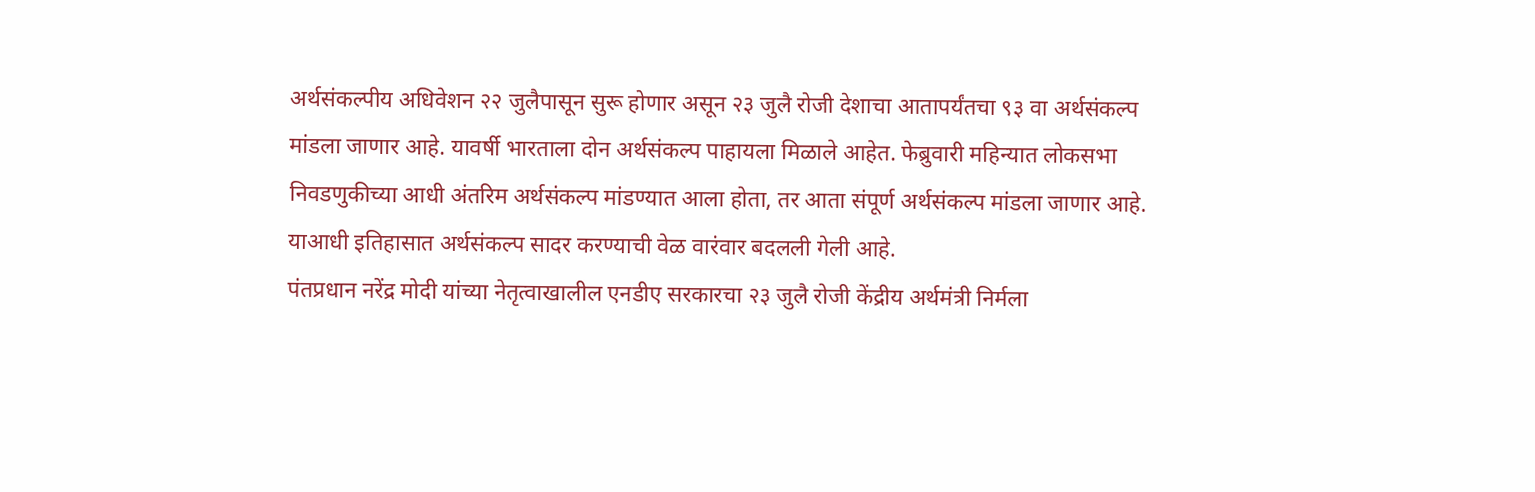अर्थसंकल्पीय अधिवेशन २२ जुलैपासून सुरू होणार असून २३ जुलै रोजी देशाचा आतापर्यंतचा ९३ वा अर्थसंकल्प मांडला जाणार आहे. यावर्षी भारताला दोन अर्थसंकल्प पाहायला मिळाले आहेत. फेब्रुवारी महिन्यात लोकसभा निवडणुकीच्या आधी अंतरिम अर्थसंकल्प मांडण्यात आला होता, तर आता संपूर्ण अर्थसंकल्प मांडला जाणार आहे. याआधी इतिहासात अर्थसंकल्प सादर करण्याची वेळ वारंवार बदलली गेली आहे.
पंतप्रधान नरेंद्र मोदी यांच्या नेतृत्वाखालील एनडीए सरकारचा २३ जुलै रोजी केंद्रीय अर्थमंत्री निर्मला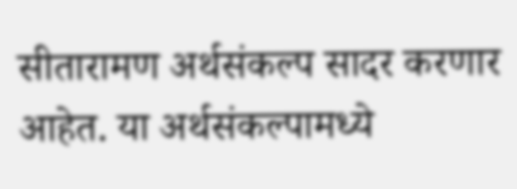सीतारामण अर्थसंकल्प सादर करणार आहेत. या अर्थसंकल्पामध्ये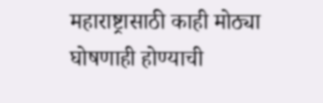महाराष्ट्रासाठी काही मोठ्या घोषणाही होण्याची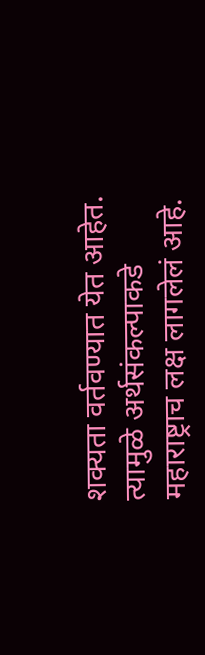शक्यता वर्तवण्यात येत आहेत. त्यामुळे अर्थसंकल्पाकडे महाराष्ट्राच लक्ष लागलेलं आहे.